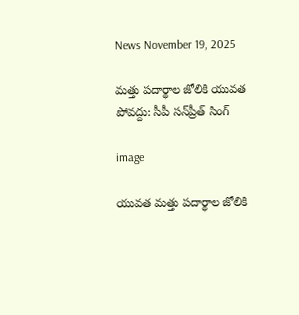News November 19, 2025

మత్తు పదార్థాల జోలికి యువత పోవద్దు: సీపీ సన్‌ప్రీత్ సింగ్

image

యువత మత్తు పదార్థాల జోలికి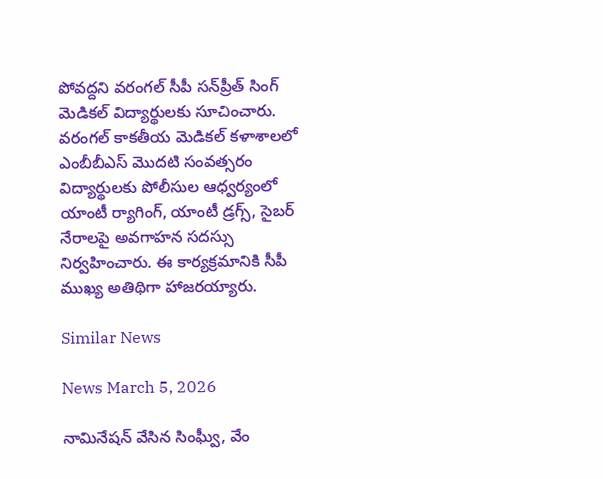పోవద్దని వరంగల్ సీపీ సన్‌ప్రీత్ సింగ్ మెడికల్ విద్యార్థులకు సూచించారు. వరంగల్ కాకతీయ మెడికల్ కళాశాలలో ఎంబీబీఎస్ మొదటి సంవత్సరం విద్యార్థులకు పోలీసుల ఆధ్వర్యంలో యాంటీ ర్యాగింగ్, యాంటీ డ్రగ్స్, సైబర్ నేరాలపై అవగాహన సదస్సు నిర్వహించారు. ఈ కార్యక్రమానికి సీపీ ముఖ్య అతిథిగా హాజరయ్యారు.

Similar News

News March 5, 2026

నామినేషన్ వేసిన సింఘ్వీ, వేం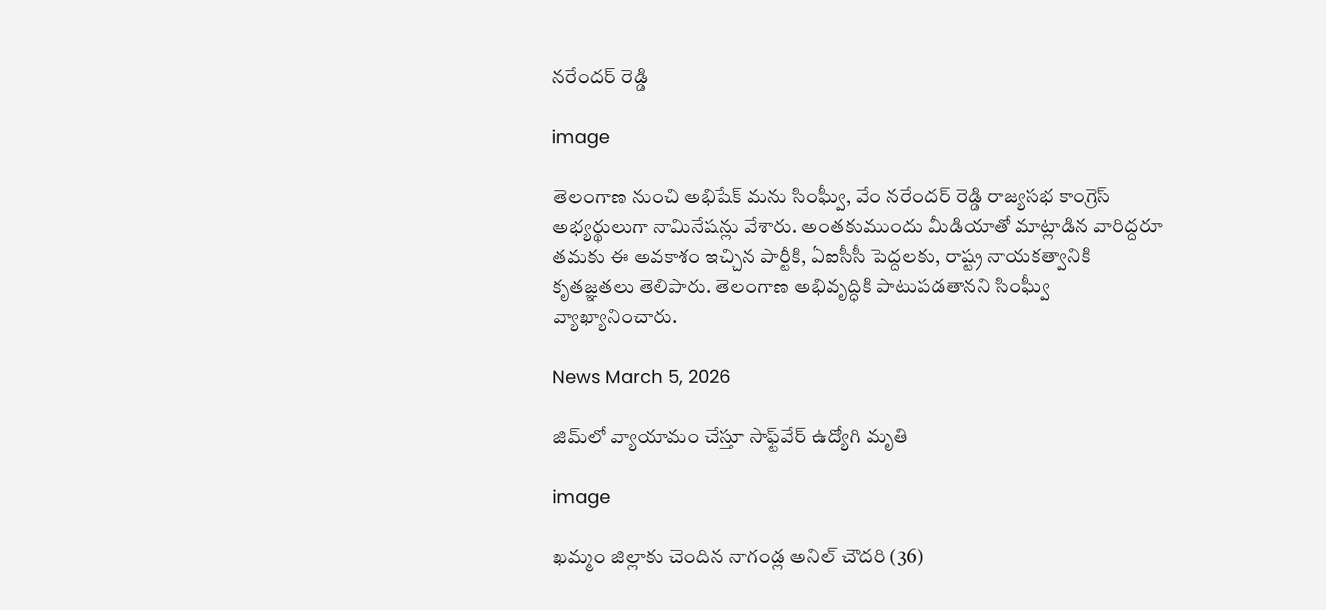నరేందర్ రెడ్డి

image

తెలంగాణ నుంచి అభిషేక్ మను సింఘ్వీ, వేం నరేందర్ రెడ్డి రాజ్యసభ కాంగ్రెస్ అభ్యర్థులుగా నామినేషన్లు వేశారు. అంతకుముందు మీడియాతో మాట్లాడిన వారిద్దరూ తమకు ఈ అవకాశం ఇచ్చిన పార్టీకి, ఏఐసీసీ పెద్దలకు, రాష్ట్ర నాయకత్వానికి కృతజ్ఞతలు తెలిపారు. తెలంగాణ అభివృద్ధికి పాటుపడతానని సింఘ్వీ వ్యాఖ్యానించారు.

News March 5, 2026

జిమ్‌లో వ్యాయామం చేస్తూ సాఫ్ట్‌వేర్‌ ఉద్యోగి మృతి

image

ఖమ్మం జిల్లాకు చెందిన నాగండ్ల అనిల్ చౌదరి (36)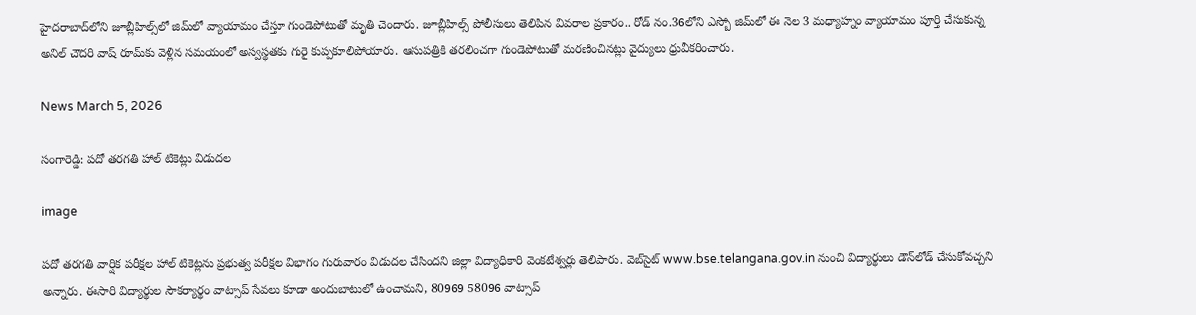హైదరాబాద్‌లోని జూబ్లీహిల్స్‌లో జిమ్‌లో వ్యాయామం చేస్తూ గుండెపోటుతో మృతి చెందారు. జూబ్లీహిల్స్ పోలీసులు తెలిపిన వివరాల ప్రకారం.. రోడ్ నం.36లోని ఎస్బో జిమ్‌లో ఈ నెల 3 మధ్యాహ్నం వ్యాయామం పూర్తి చేసుకున్న అనిల్ చౌదరి వాష్ రూమ్‌కు వెళ్లిన సమయంలో అస్వస్థతకు గురై కుప్పకూలిపోయారు. ఆసుపత్రికి తరలించగా గుండెపోటుతో మరణించినట్లు వైద్యులు ధ్రువీకరించారు.

News March 5, 2026

సంగారెడ్డి: పదో తరగతి హాల్‌ టికెట్లు విడుదల

image

పదో తరగతి వార్షిక పరీక్షల హాల్‌ టికెట్లను ప్రభుత్వ పరీక్షల విభాగం గురువారం విడుదల చేసిందని జిల్లా విద్యాధికారి వెంకటేశ్వర్లు తెలిపారు. వెబ్‌సైట్‌ www.bse.telangana.gov.in నుంచి విద్యార్థులు డౌన్‌లోడ్‌ చేసుకోవచ్చని అన్నారు. ఈసారి విద్యార్థుల సౌకర్యార్థం వాట్సాప్‌ సేవలు కూడా అందుబాటులో ఉంచామని, 80969 58096 వాట్సాప్‌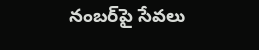నంబర్‌పై సేవలు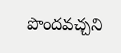పొందవచ్చని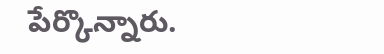పేర్కొన్నారు.